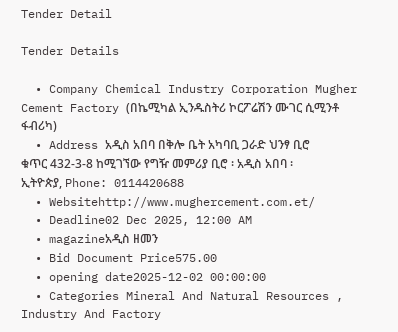Tender Detail

Tender Details

  • Company Chemical Industry Corporation Mugher Cement Factory (በኬሚካል ኢንዱስትሪ ኮርፖሬሽን ሙገር ሲሚንቶ ፋብሪካ)
  • Address አዲስ አበባ በቅሎ ቤት አካባቢ ጋራድ ህንፃ ቢሮ ቁጥር 432-3-8 ከሚገኘው የግዥ መምሪያ ቢሮ ፡ አዲስ አበባ ፡ ኢትዮጵያ, Phone: 0114420688
  • Websitehttp://www.mughercement.com.et/
  • Deadline02 Dec 2025, 12:00 AM
  • magazineአዲስ ዘመን
  • Bid Document Price575.00
  • opening date2025-12-02 00:00:00
  • Categories Mineral And Natural Resources , Industry And Factory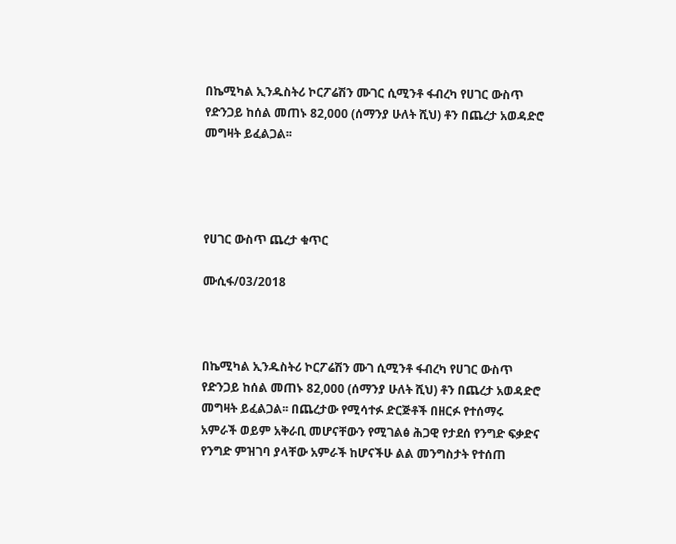በኬሚካል ኢንዱስትሪ ኮርፖሬሽን ሙገር ሲሚንቶ ፋብረካ የሀገር ውስጥ የድንጋይ ከሰል መጠኑ 82,000 (ሰማንያ ሁለት ሺህ) ቶን በጨረታ አወዳድሮ መግዛት ይፈልጋል፡፡




የሀገር ውስጥ ጨረታ ቁጥር

ሙሲፋ/03/2018



በኬሚካል ኢንዱስትሪ ኮርፖሬሽን ሙገ ሲሚንቶ ፋብረካ የሀገር ውስጥ የድንጋይ ከሰል መጠኑ 82,000 (ሰማንያ ሁለት ሺህ) ቶን በጨረታ አወዳድሮ መግዛት ይፈልጋል፡፡ በጨረታው የሚሳተፉ ድርጅቶች በዘርፉ የተሰማሩ አምራች ወይም አቅራቢ መሆናቸውን የሚገልፅ ሕጋዊ የታደሰ የንግድ ፍቃድና የንግድ ምዝገባ ያላቸው አምራች ከሆናችሁ ልል መንግስታት የተሰጠ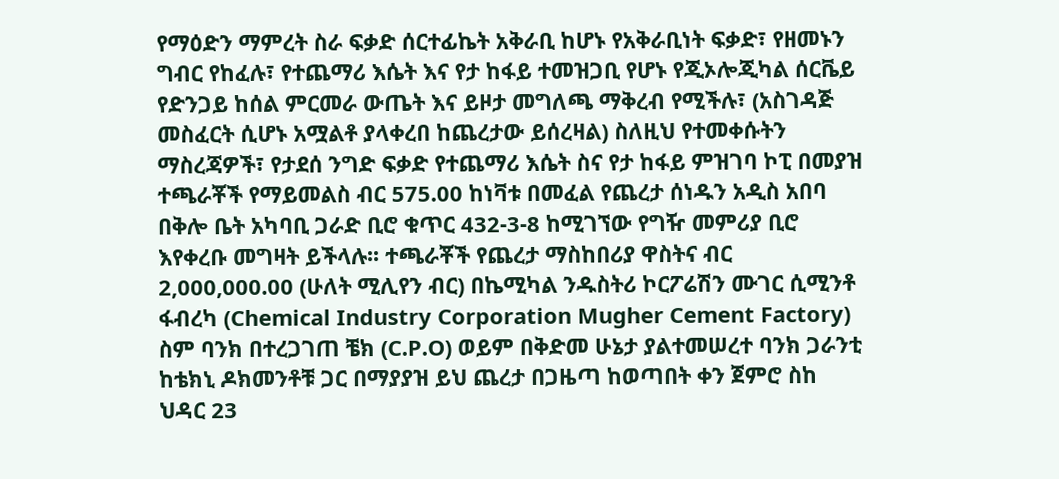የማዕድን ማምረት ስራ ፍቃድ ሰርተፊኬት አቅራቢ ከሆኑ የአቅራቢነት ፍቃድ፣ የዘመኑን ግብር የከፈሉ፣ የተጨማሪ እሴት እና የታ ከፋይ ተመዝጋቢ የሆኑ የጂኦሎጂካል ሰርቬይ የድንጋይ ከሰል ምርመራ ውጤት እና ይዞታ መግለጫ ማቅረብ የሚችሉ፣ (አስገዳጅ መስፈርት ሲሆኑ አሟልቶ ያላቀረበ ከጨረታው ይሰረዛል) ስለዚህ የተመቀሱትን ማስረጃዎች፣ የታደሰ ንግድ ፍቃድ የተጨማሪ እሴት ስና የታ ከፋይ ምዝገባ ኮፒ በመያዝ ተጫራቾች የማይመልስ ብር 575.00 ከነቫቱ በመፈል የጨረታ ሰነዱን አዲስ አበባ በቅሎ ቤት አካባቢ ጋራድ ቢሮ ቁጥር 432-3-8 ከሚገኘው የግዥ መምሪያ ቢሮ እየቀረቡ መግዛት ይችላሉ፡፡ ተጫራቾች የጨረታ ማስከበሪያ ዋስትና ብር 2,000,000.00 (ሁለት ሚሊየን ብር) በኬሚካል ንዱስትሪ ኮርፖሬሽን ሙገር ሲሚንቶ ፋብረካ (Chemical Industry Corporation Mugher Cement Factory) ስም ባንክ በተረጋገጠ ቼክ (C.P.O) ወይም በቅድመ ሁኔታ ያልተመሠረተ ባንክ ጋራንቲ ከቴክኒ ዶክመንቶቹ ጋር በማያያዝ ይህ ጨረታ በጋዜጣ ከወጣበት ቀን ጀምሮ ስከ ህዳር 23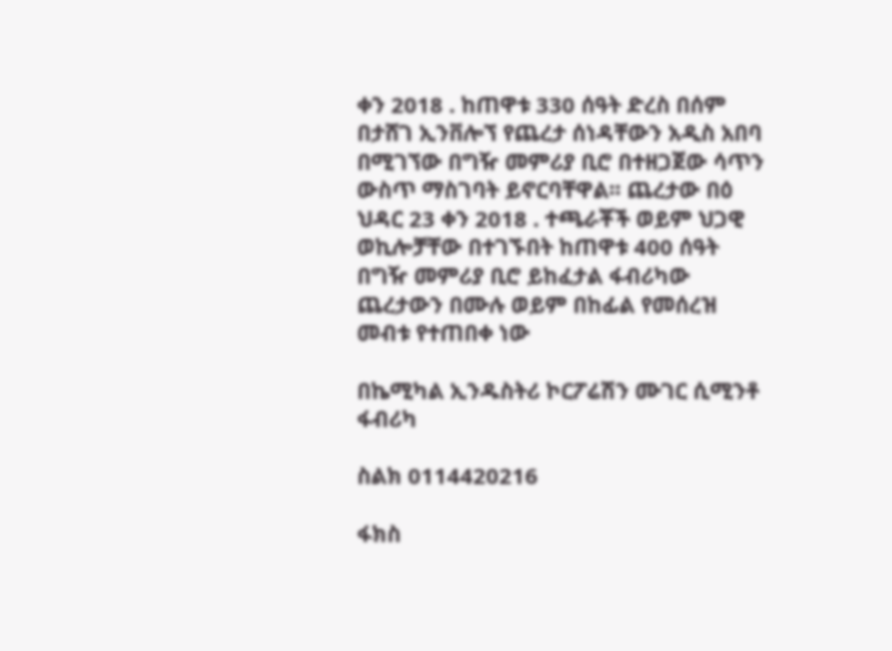ቀን 2018 . ከጠዋቱ 330 ሰዓት ድረስ በሰም በታሸገ ኢንቨሎኘ የጨረታ ሰነዳቸውን አዲስ አበባ በሚገኘው በግዥ መምሪያ ቢሮ በተዘጋጀው ሳጥን ውስጥ ማስገባት ይኖርባቸዋል፡፡ ጨረታው በዕ ህዳር 23 ቀን 2018 . ተጫራቾች ወይም ህጋዊ ወኪሎቻቸው በተገኙበት ከጠዋቱ 400 ሰዓት በግዥ መምሪያ ቢሮ ይከፈታል ፋብሪካው ጨረታውን በሙሉ ወይም በከፊል የመሰረዝ መብቱ የተጠበቀ ነው

በኬሚካል ኢንዱስትሪ ኮርፖሬሽን ሙገር ሲሚንቶ ፋብሪካ

ስልክ 0114420216

ፋክስ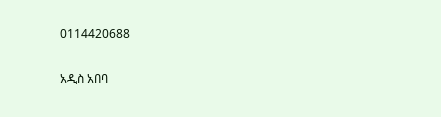0114420688

አዲስ አበባ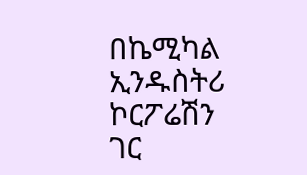በኬሚካል ኢንዱስትሪ ኮርፖሬሽን ገር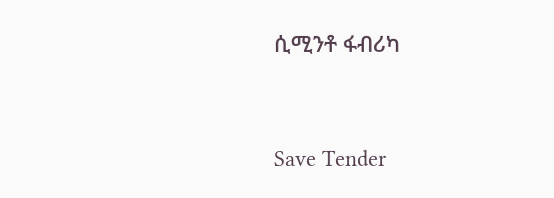ሲሚንቶ ፋብሪካ



Save Tender